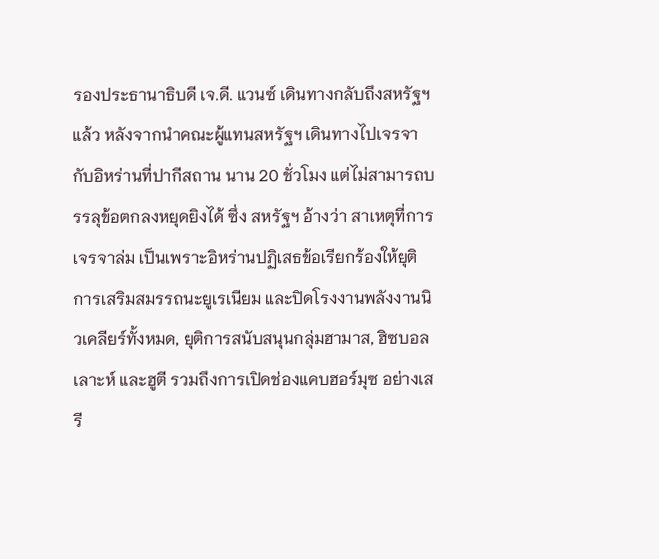รองประธานาธิบดี เจ.ดี. แวนซ์ เดินทางกลับถึงสหรัฐฯ แล้ว หลังจากนำคณะผู้แทนสหรัฐฯ เดินทางไปเจรจากับอิหร่านที่ปากีสถาน นาน 20 ชั่วโมง แต่ไม่สามารถบรรลุข้อตกลงหยุดยิงได้ ซึ่ง สหรัฐฯ อ้างว่า สาเหตุที่การเจรจาล่ม เป็นเพราะอิหร่านปฏิเสธข้อเรียกร้องให้ยุติการเสริมสมรรถนะยูเรเนียม และปิดโรงงานพลังงานนิวเคลียร์ทั้งหมด, ยุติการสนับสนุนกลุ่มฮามาส, ฮิซบอลเลาะห์ และฮูตี รวมถึงการเปิดช่องแคบฮอร์มุซ อย่างเสรี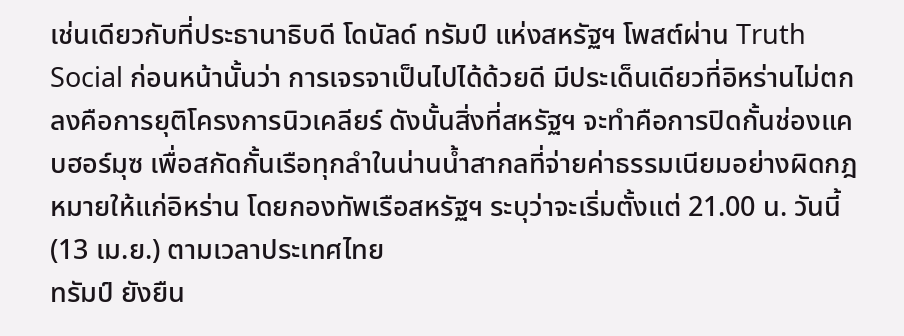เช่นเดียวกับที่ประธานาธิบดี โดนัลด์ ทรัมป์ แห่งสหรัฐฯ โพสต์ผ่าน Truth Social ก่อนหน้านั้นว่า การเจรจาเป็นไปได้ด้วยดี มีประเด็นเดียวที่อิหร่านไม่ตกลงคือการยุติโครงการนิวเคลียร์ ดังนั้นสิ่งที่สหรัฐฯ จะทำคือการปิดกั้นช่องแคบฮอร์มุซ เพื่อสกัดกั้นเรือทุกลำในน่านน้ำสากลที่จ่ายค่าธรรมเนียมอย่างผิดกฎหมายให้แก่อิหร่าน โดยกองทัพเรือสหรัฐฯ ระบุว่าจะเริ่มตั้งแต่ 21.00 น. วันนี้ (13 เม.ย.) ตามเวลาประเทศไทย
ทรัมป์ ยังยืน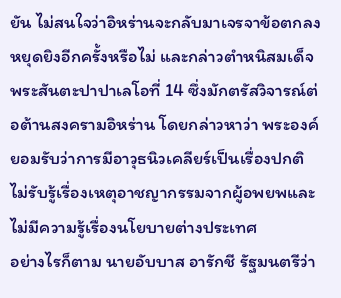ยัน ไม่สนใจว่าอิหร่านจะกลับมาเจรจาข้อตกลงหยุดยิงอีกครั้งหรือไม่ และกล่าวตำหนิสมเด็จพระสันตะปาปาเลโอที่ 14 ซึ่งมักตรัสวิจารณ์ต่อต้านสงครามอิหร่าน โดยกล่าวหาว่า พระองค์ยอมรับว่าการมีอาวุธนิวเคลียร์เป็นเรื่องปกติ ไม่รับรู้เรื่องเหตุอาชญากรรมจากผู้อพยพและไม่มีความรู้เรื่องนโยบายต่างประเทศ
อย่างไรก็ตาม นายอับบาส อารักชี รัฐมนตรีว่า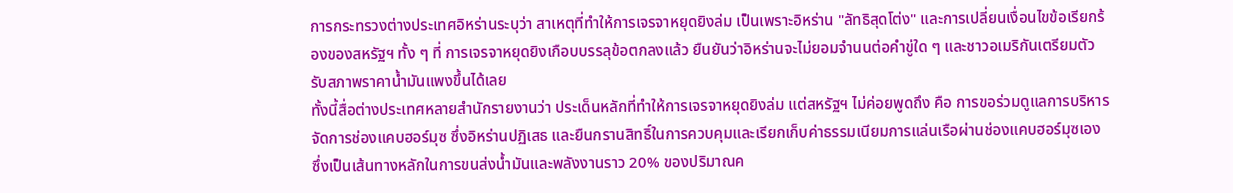การกระทรวงต่างประเทศอิหร่านระบุว่า สาเหตุที่ทำให้การเจรจาหยุดยิงล่ม เป็นเพราะอิหร่าน "ลัทธิสุดโต่ง" และการเปลี่ยนเงื่อนไขข้อเรียกร้องของสหรัฐฯ ทั้ง ๆ ที่ การเจรจาหยุดยิงเกือบบรรลุข้อตกลงแล้ว ยืนยันว่าอิหร่านจะไม่ยอมจำนนต่อคำขู่ใด ๆ และชาวอเมริกันเตรียมตัวรับสภาพราคาน้ำมันแพงขึ้นได้เลย
ทั้งนี้สื่อต่างประเทศหลายสำนักรายงานว่า ประเด็นหลักที่ทำให้การเจรจาหยุดยิงล่ม แต่สหรัฐฯ ไม่ค่อยพูดถึง คือ การขอร่วมดูแลการบริหารจัดการช่องแคบฮอร์มุซ ซึ่งอิหร่านปฏิเสธ และยืนกรานสิทธิ์ในการควบคุมและเรียกเก็บค่าธรรมเนียมการแล่นเรือผ่านช่องแคบฮอร์มุซเอง ซึ่งเป็นเส้นทางหลักในการขนส่งน้ำมันและพลังงานราว 20% ของปริมาณค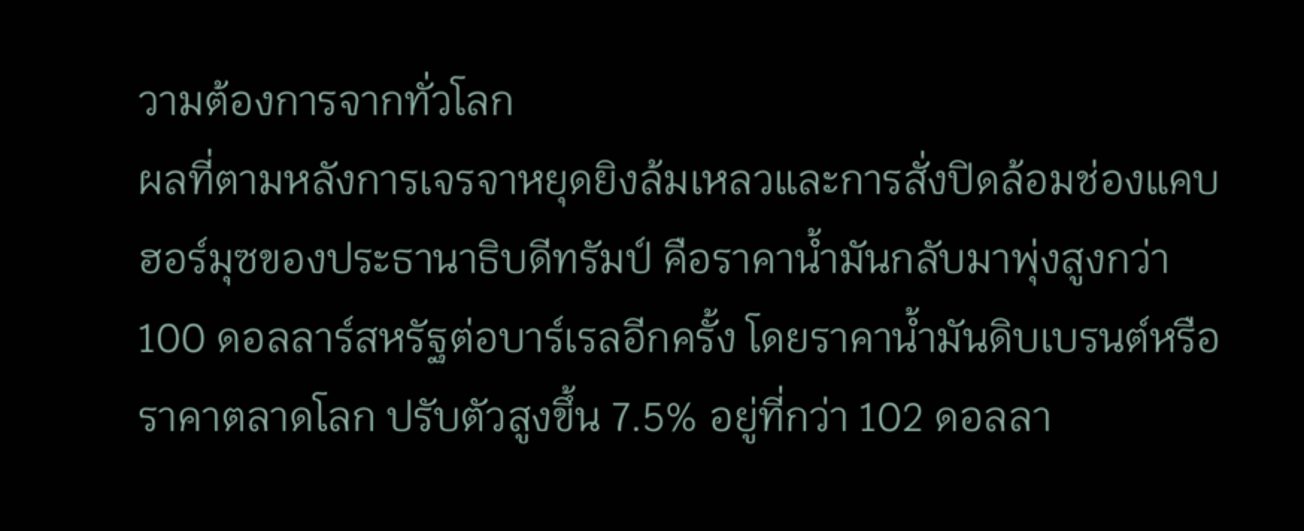วามต้องการจากทั่วโลก
ผลที่ตามหลังการเจรจาหยุดยิงล้มเหลวและการสั่งปิดล้อมช่องแคบฮอร์มุซของประธานาธิบดีทรัมป์ คือราคาน้ำมันกลับมาพุ่งสูงกว่า 100 ดอลลาร์สหรัฐต่อบาร์เรลอีกครั้ง โดยราคาน้ำมันดิบเบรนต์หรือราคาตลาดโลก ปรับตัวสูงขึ้น 7.5% อยู่ที่กว่า 102 ดอลลา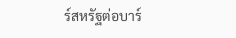ร์สหรัฐต่อบาร์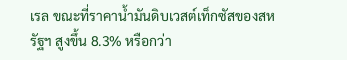เรล ขณะที่ราคาน้ำมันดิบเวสต์เท็กซัสของสหรัฐฯ สูงขึ้น 8.3% หรือกว่า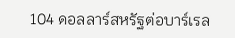104 ดอลลาร์สหรัฐต่อบาร์เรล